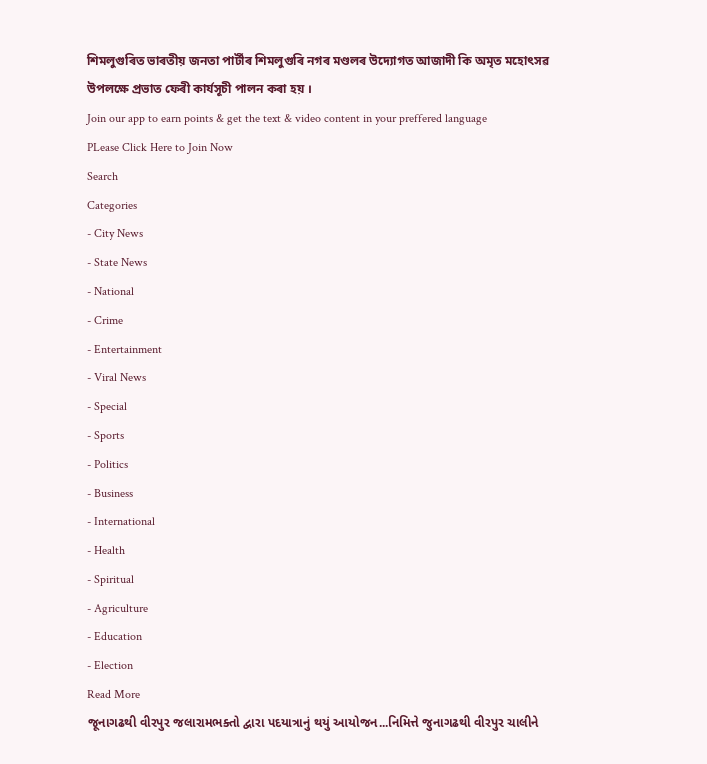শিমলুগুৰিত ভাৰতীয় জনতা পাৰ্টীৰ শিমলুগুৰি নগৰ মণ্ডলৰ উদ্যোগত আজাদী কি অমৃত মহোৎসৱ উপলক্ষে প্ৰভাত ফেৰী কাৰ্যসূচী পালন কৰা হয় ।
Join our app to earn points & get the text & video content in your preffered language
PLease Click Here to Join Now
Search
Categories
- City News
- State News
- National
- Crime
- Entertainment
- Viral News
- Special
- Sports
- Politics
- Business
- International
- Health
- Spiritual
- Agriculture
- Education
- Election
Read More
જૂનાગઢથી વીરપુર જલારામભક્તો દ્વારા પદયાત્રાનું થયું આયોજન...નિમિત્તે જુનાગઢથી વીરપુર ચાલીને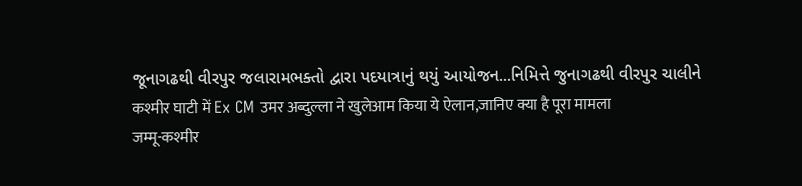જૂનાગઢથી વીરપુર જલારામભક્તો દ્વારા પદયાત્રાનું થયું આયોજન...નિમિત્તે જુનાગઢથી વીરપુર ચાલીને
कश्मीर घाटी में Ex CM उमर अब्दुल्ला ने खुलेआम किया ये ऐलान,जानिए क्या है पूरा मामला
जम्मू-कश्मीर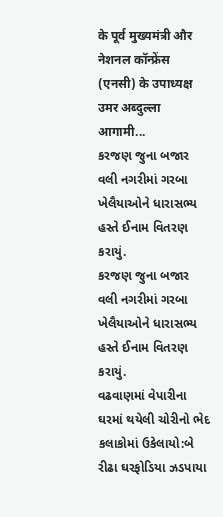के पूर्व मुख्यमंत्री और नेशनल कॉन्फ्रेंस (एनसी) के उपाध्यक्ष उमर अब्दुल्ला आगामी...
કરજણ જુના બજાર વલી નગરીમાં ગરબા ખેલૈયાઓને ધારાસભ્ય હસ્તે ઈનામ વિતરણ કરાયું.
કરજણ જુના બજાર વલી નગરીમાં ગરબા ખેલૈયાઓને ધારાસભ્ય હસ્તે ઈનામ વિતરણ કરાયું.
વઢવાણમાં વેપારીના ઘરમાં થયેલી ચોરીનો ભેદ કલાકોમાં ઉકેલાયો:બે રીઢા ઘરફોડિયા ઝડપાયા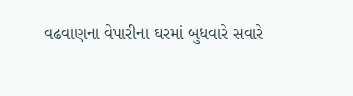વઢવાણના વેપારીના ઘરમાં બુધવારે સવારે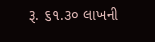રૂ. ૬૧.૩૦ લાખની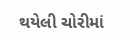થયેલી ચોરીમાં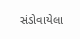સંડોવાયેલા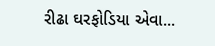રીઢા ઘરફોડિયા એવા...